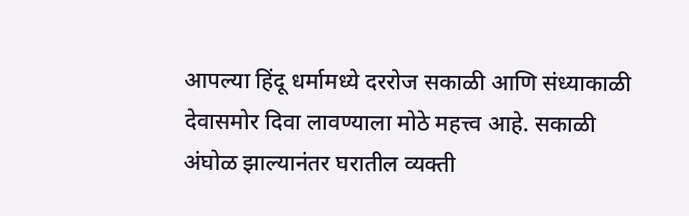आपल्या हिंदू धर्मामध्ये दररोज सकाळी आणि संध्याकाळी देवासमोर दिवा लावण्याला मोठे महत्त्व आहे. सकाळी अंघोळ झाल्यानंतर घरातील व्यक्ती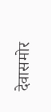देवासमोर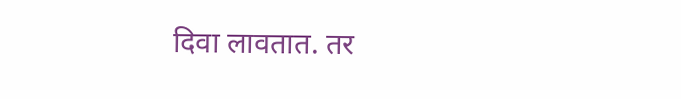दिवा लावतात. तर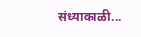संध्याकाळी...